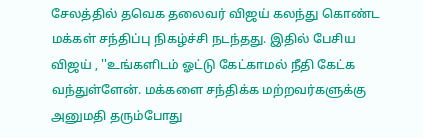சேலத்தில் தவெக தலைவர் விஜய் கலந்து கொண்ட மக்கள் சந்திப்பு நிகழ்ச்சி நடந்தது. இதில் பேசிய விஜய் , ''உங்களிடம் ஓட்டு கேட்காமல் நீதி கேட்க வந்துள்ளேன். மக்களை சந்திக்க மற்றவர்களுக்கு அனுமதி தரும்போது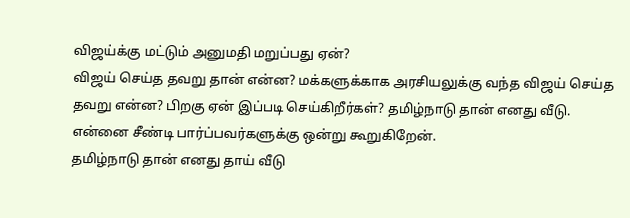விஜய்க்கு மட்டும் அனுமதி மறுப்பது ஏன்?
விஜய் செய்த தவறு தான் என்ன? மக்களுக்காக அரசியலுக்கு வந்த விஜய் செய்த தவறு என்ன? பிறகு ஏன் இப்படி செய்கிறீர்கள்? தமிழ்நாடு தான் எனது வீடு. என்னை சீண்டி பார்ப்பவர்களுக்கு ஒன்று கூறுகிறேன்.
தமிழ்நாடு தான் எனது தாய் வீடு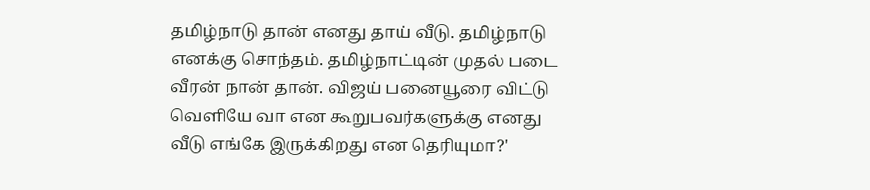தமிழ்நாடு தான் எனது தாய் வீடு. தமிழ்நாடு எனக்கு சொந்தம். தமிழ்நாட்டின் முதல் படை வீரன் நான் தான். விஜய் பனையூரை விட்டு வெளியே வா என கூறுபவர்களுக்கு எனது வீடு எங்கே இருக்கிறது என தெரியுமா?'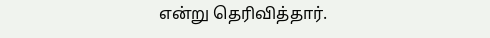என்று தெரிவித்தார்.